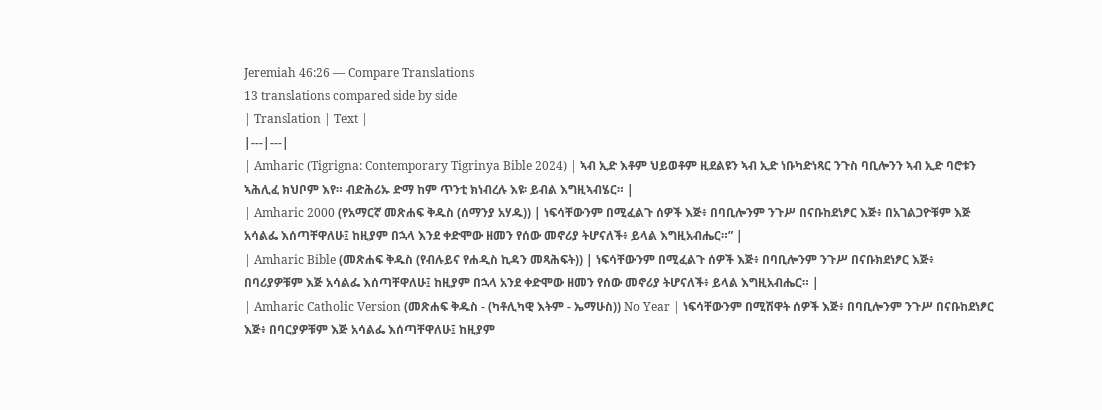Jeremiah 46:26 — Compare Translations
13 translations compared side by side
| Translation | Text |
|---|---|
| Amharic (Tigrigna: Contemporary Tigrinya Bible 2024) | ኣብ ኢድ እቶም ህይወቶም ዚደልዩን ኣብ ኢድ ነቡካድነጻር ንጉስ ባቢሎንን ኣብ ኢድ ባሮቱን ኣሕሊፈ ክህቦም እየ። ብድሕሪኡ ድማ ከም ጥንቲ ክነብረሉ እዩ፡ ይብል እግዚኣብሄር። |
| Amharic 2000 (የአማርኛ መጽሐፍ ቅዱስ (ሰማንያ አሃዱ)) | ነፍሳቸውንም በሚፈልጉ ሰዎች እጅ፥ በባቢሎንም ንጉሥ በናቡከደነፆር እጅ፥ በአገልጋዮቹም እጅ አሳልፌ እሰጣቸዋለሁ፤ ከዚያም በኋላ እንደ ቀድሞው ዘመን የሰው መኖሪያ ትሆናለች፥ ይላል እግዚአብሔር።” |
| Amharic Bible (መጽሐፍ ቅዱስ (የብሉይና የሐዲስ ኪዳን መጻሕፍት)) | ነፍሳቸውንም በሚፈልጉ ሰዎች እጅ፥ በባቢሎንም ንጉሥ በናቡክደነፆር እጅ፥ በባሪያዎቹም እጅ አሳልፌ እሰጣቸዋለሁ፤ ከዚያም በኋላ አንደ ቀድሞው ዘመን የሰው መኖሪያ ትሆናለች፥ ይላል እግዚአብሔር። |
| Amharic Catholic Version (መጽሐፍ ቅዱስ - (ካቶሊካዊ እትም - ኤማሁስ)) No Year | ነፍሳቸውንም በሚሽዋት ሰዎች እጅ፥ በባቢሎንም ንጉሥ በናቡከደነፆር እጅ፥ በባርያዎቹም እጅ አሳልፌ እሰጣቸዋለሁ፤ ከዚያም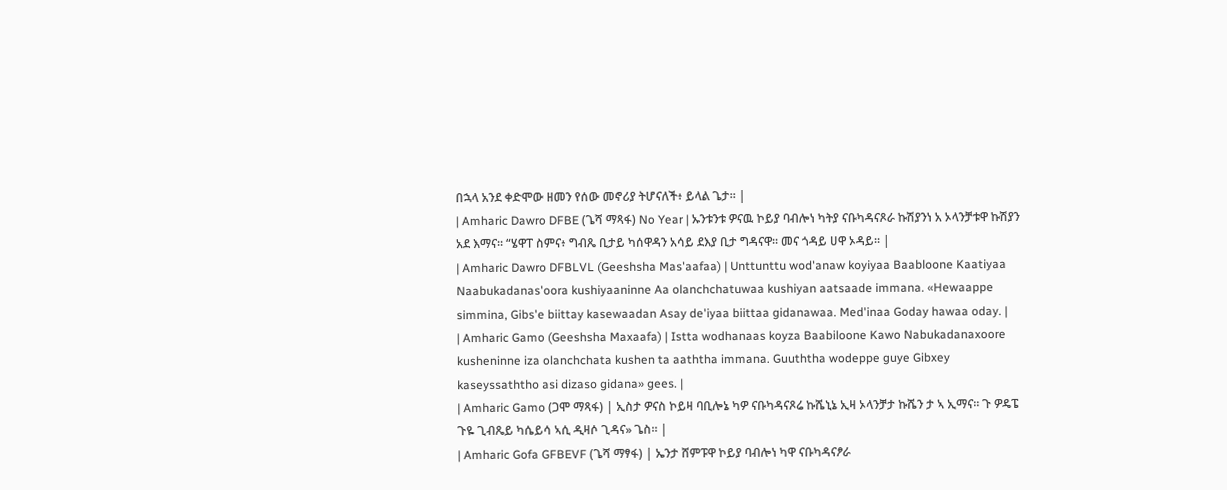በኋላ አንደ ቀድሞው ዘመን የሰው መኖሪያ ትሆናለች፥ ይላል ጌታ። |
| Amharic Dawro DFBE (ጌሻ ማጻፋ) No Year | ኡንቱንቱ ዎናዉ ኮይያ ባብሎነ ካትያ ናቡካዳናጾራ ኩሽያንነ አ ኦላንቻቱዋ ኩሽያን አደ እማና። “ሄዋፐ ስምና፥ ግብጼ ቢታይ ካሰዋዳን አሳይ ደእያ ቢታ ግዳናዋ። መና ጎዳይ ሀዋ ኦዳይ። |
| Amharic Dawro DFBLVL (Geeshsha Mas'aafaa) | Unttunttu wod'anaw koyiyaa Baabloone Kaatiyaa Naabukadanas'oora kushiyaaninne Aa olanchchatuwaa kushiyan aatsaade immana. «Hewaappe simmina, Gibs'e biittay kasewaadan Asay de'iyaa biittaa gidanawaa. Med'inaa Goday hawaa oday. |
| Amharic Gamo (Geeshsha Maxaafa) | Istta wodhanaas koyza Baabiloone Kawo Nabukadanaxoore kusheninne iza olanchchata kushen ta aaththa immana. Guuththa wodeppe guye Gibxey kaseyssaththo asi dizaso gidana» gees. |
| Amharic Gamo (ጋሞ ማጻፋ) | ኢስታ ዎናስ ኮይዛ ባቢሎኔ ካዎ ናቡካዳናጾሬ ኩሼኒኔ ኢዛ ኦላንቻታ ኩሼን ታ ኣ ኢማና። ጉ ዎዴፔ ጉዬ ጊብጼይ ካሴይሳ ኣሲ ዲዛሶ ጊዳና» ጌስ። |
| Amharic Gofa GFBEVF (ጌሻ ማፃፋ) | ኤንታ ሸምፑዋ ኮይያ ባብሎነ ካዋ ናቡካዳናፆራ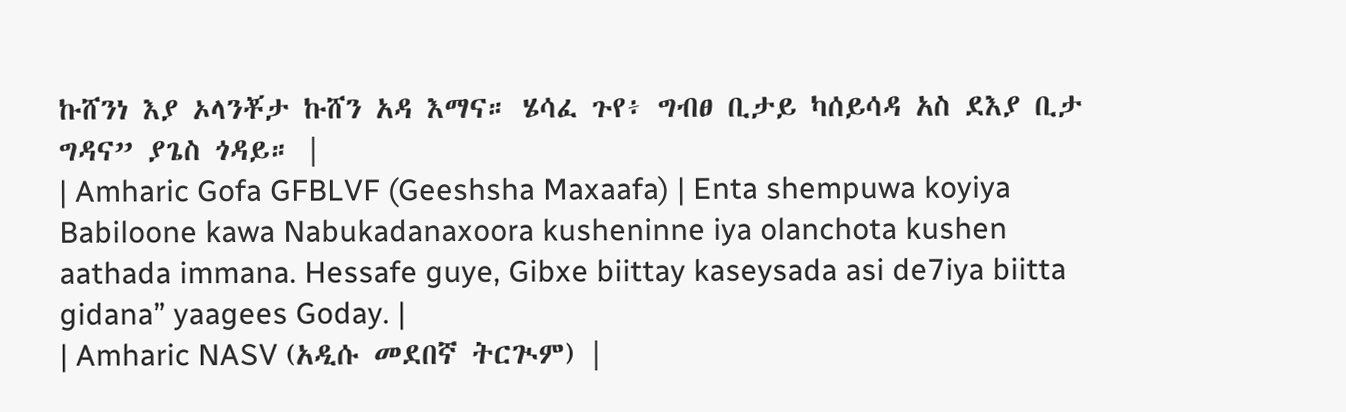ኩሸንነ እያ ኦላንቾታ ኩሸን አዳ እማና። ሄሳፈ ጉየ፥ ግብፀ ቢታይ ካሰይሳዳ አስ ደእያ ቢታ ግዳና” ያጌስ ጎዳይ። |
| Amharic Gofa GFBLVF (Geeshsha Maxaafa) | Enta shempuwa koyiya Babiloone kawa Nabukadanaxoora kusheninne iya olanchota kushen aathada immana. Hessafe guye, Gibxe biittay kaseysada asi de7iya biitta gidana” yaagees Goday. |
| Amharic NASV (አዲሱ መደበኛ ትርጒም) |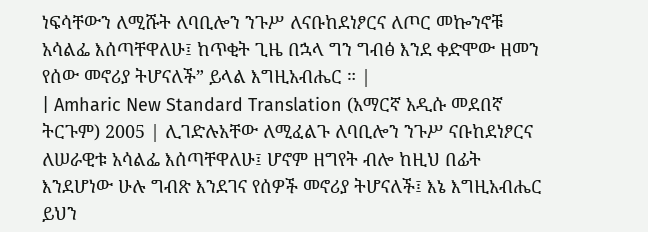ነፍሳቸውን ለሚሹት ለባቢሎን ንጉሥ ለናቡከደነፆርና ለጦር መኰንኖቹ አሳልፌ እሰጣቸዋለሁ፤ ከጥቂት ጊዜ በኋላ ግን ግብፅ እንደ ቀድሞው ዘመን የሰው መኖሪያ ትሆናለች” ይላል እግዚአብሔር ። |
| Amharic New Standard Translation (አማርኛ አዲሱ መደበኛ ትርጉም) 2005 | ሊገድሉአቸው ለሚፈልጉ ለባቢሎን ንጉሥ ናቡከደነፆርና ለሠራዊቱ አሳልፌ እሰጣቸዋለሁ፤ ሆኖም ዘግየት ብሎ ከዚህ በፊት እንደሆነው ሁሉ ግብጽ እንደገና የሰዎች መኖሪያ ትሆናለች፤ እኔ እግዚአብሔር ይህን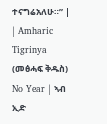ተናግሬአለሁ።” |
| Amharic Tigrinya (መፅሓፍ ቅዱስ) No Year | ኣብ ኢድ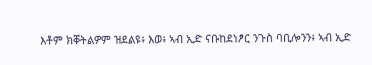እቶም ክቐትልዎም ዝደልዩ፥ እወ፥ ኣብ ኢድ ናቡከደነፆር ንጉስ ባቢሎንን፥ ኣብ ኢድ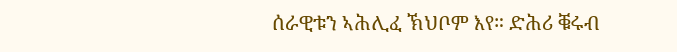ሰራዊቱን ኣሕሊፈ ኽህቦም እየ። ድሕሪ ቑሩብ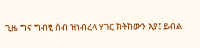ጊዜ ግና ግብፂ ሰብ ዝነብረላ ሃገር ክትከውን እያ፤ ይብል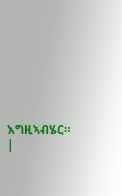እግዚኣብሄር። |